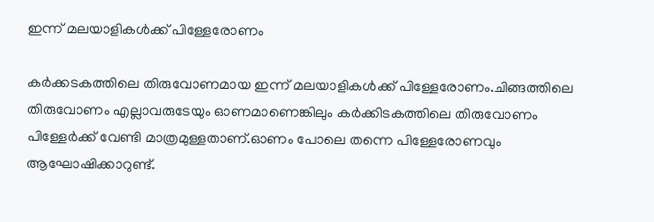ഇന്ന് മലയാളികള്‍ക്ക് പിള്ളേരോണം

കർക്കടകത്തിലെ തിരുവോണമായ ഇന്ന് മലയാളികള്‍ക്ക് പിള്ളേരോണം.ചിങ്ങത്തിലെ തിരുവോണം എല്ലാവരുടേയും ഓണമാണെങ്കിലും കർക്കിടകത്തിലെ തിരുവോണം പിള്ളേർക്ക് വേണ്ടി മാത്രമുള്ളതാണ്.ഓണം പോലെ തന്നെ പിള്ളേരോണവും ആഘോഷിക്കാറുണ്ട്.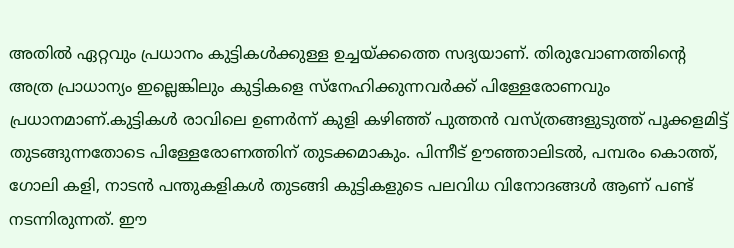അ‌തില്‍ ഏറ്റവും പ്രധാനം കുട്ടികള്‍ക്കുള്ള ഉച്ചയ്ക്കത്തെ സദ്യയാണ്. തിരുവോണത്തിന്റെ അ‌ത്ര പ്രാധാന്യം ഇല്ലെങ്കിലും കുട്ടികളെ സ്നേഹിക്കുന്നവർക്ക് പിള്ളേരോണവും പ്രധാനമാണ്.കുട്ടികള്‍ രാവിലെ ഉണർന്ന് കുളി കഴിഞ്ഞ് പുത്തൻ വസ്ത്രങ്ങളുടുത്ത് പൂക്കളമിട്ട് തുടങ്ങുന്നതോടെ പിള്ളേരോണത്തിന് തുടക്കമാകും. പിന്നീട് ഊഞ്ഞാലിടല്‍, പമ്പരം കൊത്ത്, ഗോലി കളി, നാടൻ പന്തുകളികള്‍ തുടങ്ങി കുട്ടികളുടെ പലവിധ വിനോദങ്ങള്‍ ആണ് പണ്ട് നടന്നിരുന്നത്. ഈ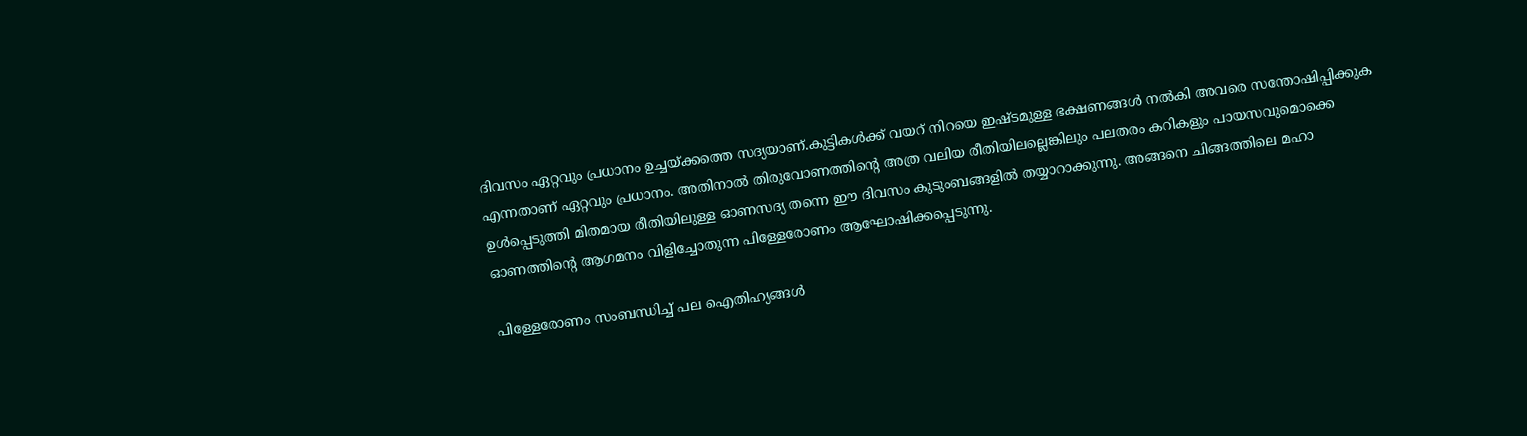ദിവസം ഏറ്റവും പ്രധാനം ഉച്ചയ്ക്കത്തെ സദ്യയാണ്.കുട്ടികള്‍ക്ക് വയറ് നിറയെ ഇഷ്ടമുള്ള ഭക്ഷണങ്ങള്‍ നല്‍കി അ‌വരെ സന്തോഷിപ്പിക്കുക എന്നതാണ് ഏറ്റവും പ്രധാനം. അ‌തിനാല്‍ തിരുവോണത്തിന്റെ അ‌ത്ര വലിയ രീതിയിലല്ലെങ്കിലും പലതരം കറികളും പായസവുമൊക്കെ ഉള്‍പ്പെടുത്തി മിതമായ രീതിയിലുള്ള ഓണസദ്യ തന്നെ ഈ ദിവസം കുടുംബങ്ങളില്‍ തയ്യാറാക്കുന്നു. അ‌ങ്ങനെ ചിങ്ങത്തിലെ മഹാ ഓണത്തിന്റെ ആഗമനം വിളിച്ചോതുന്ന പിള്ളേരോണം ആഘോഷിക്കപ്പെടുന്നു.

പിള്ളേരോണം സംബന്ധിച്ച്‌ പല ഐതിഹ്യങ്ങള്‍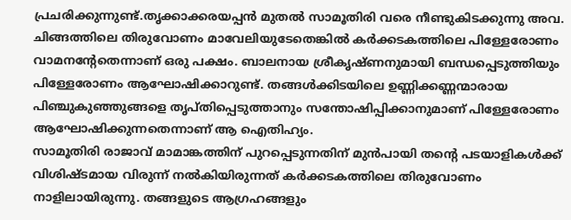പ്രചരിക്കുന്നുണ്ട്.തൃക്കാക്കരയപ്പൻ മുതല്‍ സാമൂതിരി വരെ നീണ്ടുകിടക്കുന്നു അ‌വ. ചിങ്ങത്തിലെ തിരുവോണം മാവേലിയുടേതെങ്കില്‍ കർക്കടകത്തിലെ പിള്ളേരോണം വാമനന്റേതെന്നാണ് ഒരു പക്ഷം. ബാലനായ ശ്രീകൃഷ്ണനുമായി ബന്ധപ്പെടുത്തിയും പിള്ളേരോണം ആഘോഷിക്കാറുണ്ട്. തങ്ങള്‍ക്കിടയിലെ ഉണ്ണിക്കണ്ണന്മാരായ പിഞ്ചുകുഞ്ഞുങ്ങളെ തൃപ്തിപ്പെടുത്താനും സന്തോഷിപ്പിക്കാനുമാണ് പിള്ളേരോണം ആഘോഷിക്കുന്നതെന്നാണ് ആ ഐതിഹ്യം.
സാമൂതിരി രാജാവ് മാമാങ്കത്തിന് പുറപ്പെടുന്നതിന് മുൻപായി തന്റെ പടയാളികള്‍ക്ക് വിശിഷ്ടമായ വിരുന്ന് നല്‍കിയിരുന്നത് കർക്കടകത്തിലെ തിരുവോണം നാളിലായിരുന്നു. തങ്ങളുടെ ആഗ്രഹങ്ങളും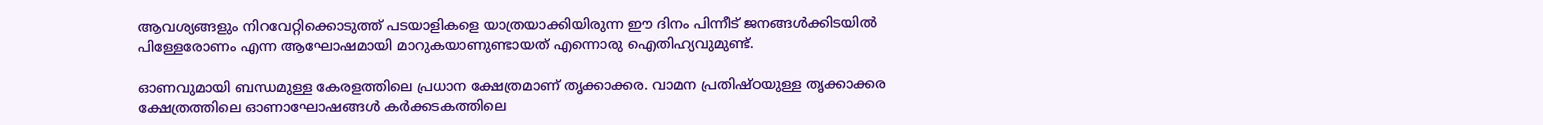ആവശ്യങ്ങളും നിറവേറ്റിക്കൊടുത്ത് പടയാളികളെ യാത്രയാക്കിയിരുന്ന ഈ ദിനം പിന്നീട് ജനങ്ങള്‍ക്കിടയില്‍ പിള്ളേരോണം എന്ന ആഘോഷമായി മാറുകയാണുണ്ടായത് എന്നൊരു ഐതിഹ്യവുമുണ്ട്.

ഓണവുമായി ബന്ധമുള്ള കേരളത്തിലെ പ്രധാന ക്ഷേത്രമാണ് തൃക്കാക്കര. വാമന പ്രതിഷ്ഠയുള്ള തൃക്കാക്കര ക്ഷേത്രത്തില‌െ ഓണാഘോഷങ്ങള്‍ കർക്കടകത്തിലെ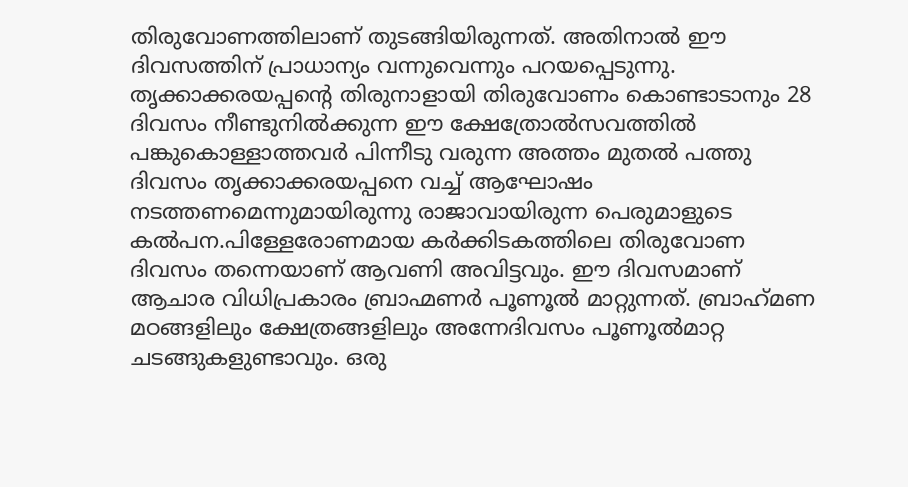തിരുവോണത്തിലാണ് തുടങ്ങിയിരുന്നത്. അ‌തിനാല്‍ ഈ ദിവസത്തിന് പ്രാധാന്യം വന്നുവെന്നും പറയപ്പെടുന്നു. തൃക്കാക്കരയപ്പന്റെ തിരുനാളായി തിരുവോണം കൊണ്ടാടാനും 28 ദിവസം നീണ്ടുനില്‍ക്കുന്ന ഈ ക്ഷേത്രോല്‍സവത്തില്‍ പങ്കുകൊള്ളാത്തവർ പിന്നീടു വരുന്ന അത്തം മുതല്‍ പത്തു ദിവസം തൃക്കാക്കരയപ്പനെ വച്ച്‌ ആഘോഷം നടത്തണമെന്നുമായിരുന്നു രാജാവായിരുന്ന പെരുമാളുടെ കല്‍പന.പിള്ളേരോണമായ കർക്കിടകത്തിലെ തിരുവോണ ദിവസം തന്നെയാണ് ആവണി അ‌വിട്ടവും. ഈ ദിവസമാണ് ആചാര വിധിപ്രകാരം ബ്രാഹ്മണർ പൂണൂല്‍ മാറ്റുന്നത്. ബ്രാഹ്‌മണ മഠങ്ങളിലും ക്ഷേത്രങ്ങളിലും അന്നേദിവസം പൂണൂല്‍മാറ്റ ചടങ്ങുകളുണ്ടാവും. ഒരു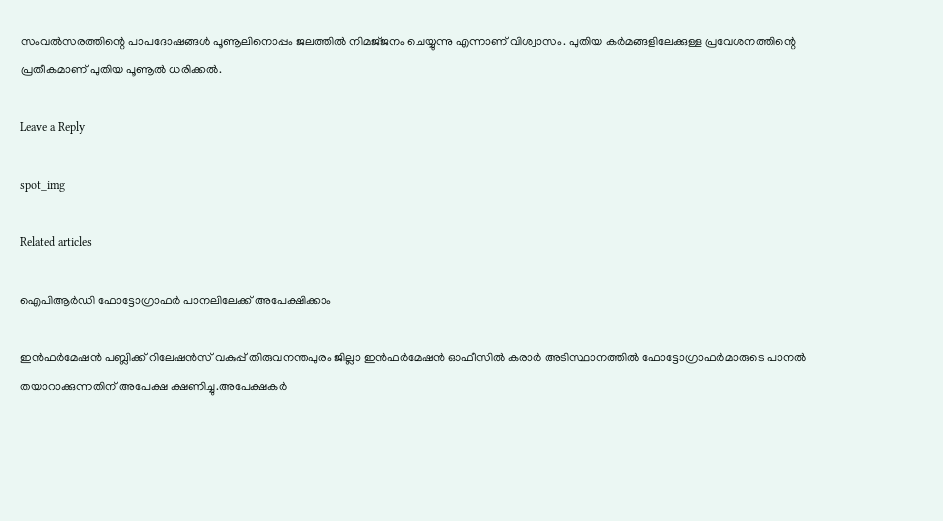സംവല്‍സരത്തിന്റെ പാപദോഷങ്ങള്‍ പൂണൂലിനൊപ്പം ജലത്തില്‍ നിമജ്‌ജനം ചെയ്യുന്നു എന്നാണ് വിശ്വാസം. പുതിയ കർമങ്ങളിലേക്കുള്ള പ്രവേശനത്തിന്റെ പ്രതീകമാണ് പുതിയ പൂണൂല്‍ ധരിക്കല്‍.

Leave a Reply

spot_img

Related articles

ഐപിആർഡി ഫോട്ടോഗ്രാഫർ പാനലിലേക്ക് അപേക്ഷിക്കാം

ഇൻഫർമേഷൻ പബ്ലിക്ക് റിലേഷൻസ് വകുപ്പ് തിരുവനന്തപുരം ജില്ലാ ഇൻഫർമേഷൻ ഓഫീസിൽ കരാർ അടിസ്ഥാനത്തിൽ ഫോട്ടോഗ്രാഫർമാരുടെ പാനൽ തയാറാക്കുന്നതിന് അപേക്ഷ ക്ഷണിച്ചു.അപേക്ഷകർ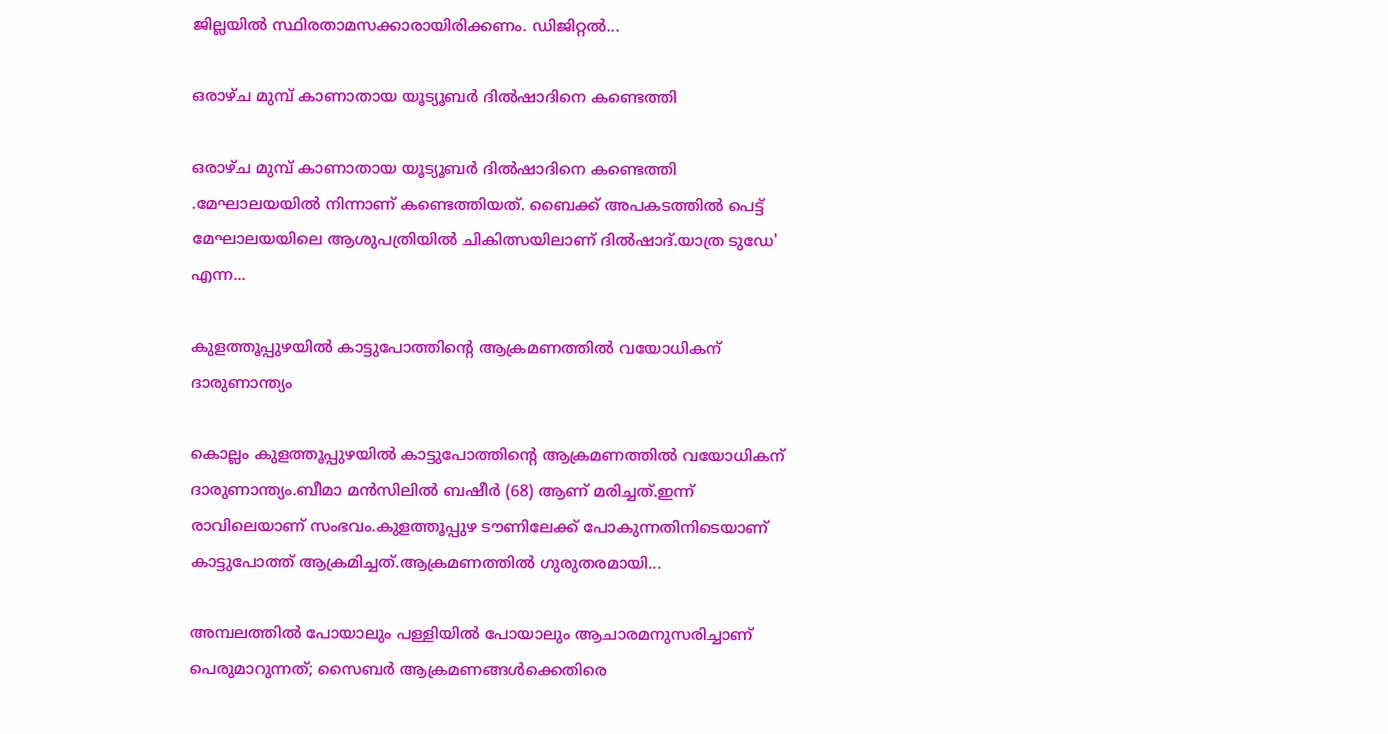ജില്ലയിൽ സ്ഥിരതാമസക്കാരായിരിക്കണം. ഡിജിറ്റൽ...

ഒരാഴ്ച മുമ്പ് കാണാതായ യൂട്യൂബര്‍ ദില്‍ഷാദിനെ കണ്ടെത്തി

ഒരാഴ്ച മുമ്പ് കാണാതായ യൂട്യൂബര്‍ ദില്‍ഷാദിനെ കണ്ടെത്തി .മേഘാലയയില്‍ നിന്നാണ് കണ്ടെത്തിയത്. ബൈക്ക് അപകടത്തില്‍ പെട്ട് മേഘാലയയിലെ ആശുപത്രിയില്‍ ചികിത്സയിലാണ് ദില്‍ഷാദ്.യാത്ര ടുഡേ' എന്ന...

കുളത്തൂപ്പുഴയിൽ കാട്ടുപോത്തിന്റെ ആക്രമണത്തിൽ വയോധികന് ദാരുണാന്ത്യം

കൊല്ലം കുളത്തൂപ്പുഴയിൽ കാട്ടുപോത്തിന്റെ ആക്രമണത്തിൽ വയോധികന് ദാരുണാന്ത്യം.ബീമാ മൻസിലിൽ ബഷീർ (68) ആണ് മരിച്ചത്.ഇന്ന് രാവിലെയാണ് സംഭവം.കുളത്തൂപ്പുഴ ടൗണിലേക്ക് പോകുന്നതിനിടെയാണ് കാട്ടുപോത്ത് ആക്രമിച്ചത്.ആക്രമണത്തിൽ ഗുരുതരമായി...

അമ്പലത്തിൽ പോയാലും പള്ളിയിൽ പോയാലും ആചാരമനുസരിച്ചാണ് പെരുമാറുന്നത്; സൈബർ ആക്രമണങ്ങൾക്കെതിരെ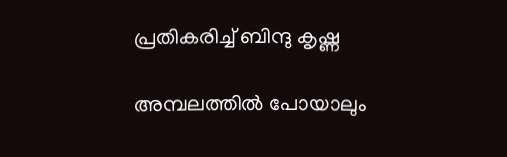പ്രതികരിച്ച് ബിന്ദു കൃഷ്ണ

അമ്പലത്തിൽ പോയാലും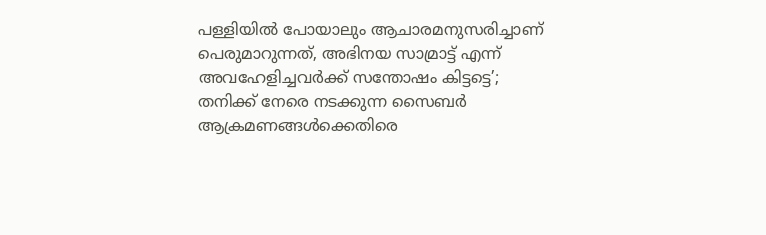പള്ളിയിൽ പോയാലും ആചാരമനുസരിച്ചാണ് പെരുമാറുന്നത്, അഭിനയ സാമ്രാട്ട് എന്ന് അവഹേളിച്ചവർക്ക് സന്തോഷം കിട്ടട്ടെ’; തനിക്ക് നേരെ നടക്കുന്ന സൈബർ ആക്രമണങ്ങൾക്കെതിരെ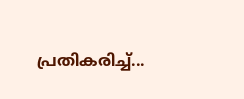പ്രതികരിച്ച്...